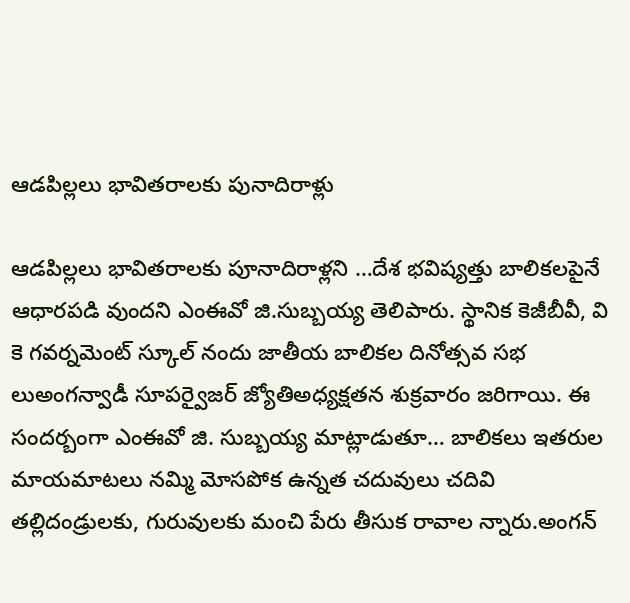ఆడపిల్లలు భావితరాలకు పునాదిరాళ్లు

ఆడపిల్లలు భావితరాలకు పూనాదిరాళ్లని …దేశ భవిష్యత్తు బాలికలపైనే ఆధారపడి వుందని ఎంఈవో జి.సుబ్బయ్య తెలిపారు. స్థానిక కెజీబీవీ, వి కె గవర్నమెంట్ స్కూల్ నందు జాతీయ బాలికల దినోత్సవ సభ లుఅంగన్వాడీ సూపర్వైజర్ జ్యోతిఅధ్యక్షతన శుక్రవారం జరిగాయి. ఈ సందర్బంగా ఎంఈవో జి. సుబ్బయ్య మాట్లాడుతూ… బాలికలు ఇతరుల మాయమాటలు నమ్మి మోసపోక ఉన్నత చదువులు చదివి తల్లిదండ్రులకు, గురువులకు మంచి పేరు తీసుక రావాల న్నారు.అంగన్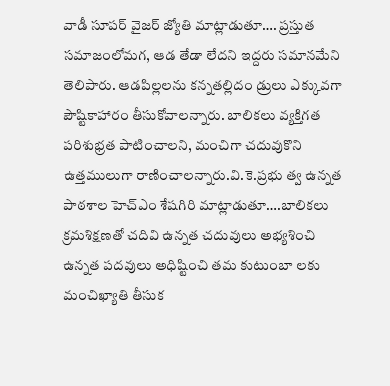వాడీ సూపర్ వైజర్ జ్యోతి మాట్లాడుతూ…. ప్రస్తుత సమాజంలోమగ, ఆడ తేడా లేదని ఇద్దరు సమానమేని తెలిపారు. ఆడపిల్లలను కన్నతల్లిదం డ్రులు ఎక్కువగా పౌష్టికాహారం తీసుకోవాలన్నారు. బాలికలు వ్యక్తిగత పరిశుభ్రత పాటించాలని, మంచిగా చదువుకొని ఉత్తములుగా రాణించాలన్నారు.వి.కె.ప్రభు త్వ ఉన్నత పాఠశాల హెచ్ఎం శేషగిరి మాట్లాడుతూ….బాలికలు క్రమశిక్షణతో చదివి ఉన్నత చదువులు అభ్యశించి ఉన్నత పదవులు అధిష్టించి తమ కుటుంబా లకు మంచిఖ్యాతి తీసుక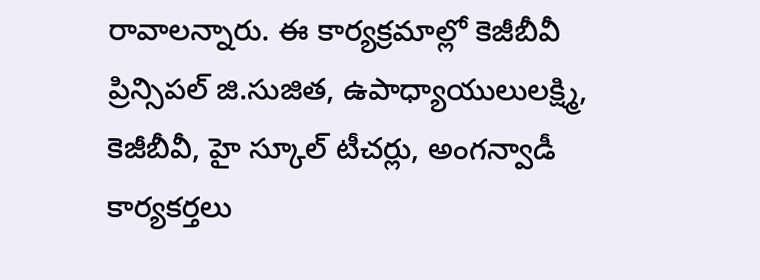రావాలన్నారు. ఈ కార్యక్రమాల్లో కెజీబీవీ ప్రిన్సిపల్ జి.సుజిత, ఉపాధ్యాయులులక్ష్మి, కెజీబీవీ, హై స్కూల్ టీచర్లు, అంగన్వాడీ కార్యకర్తలు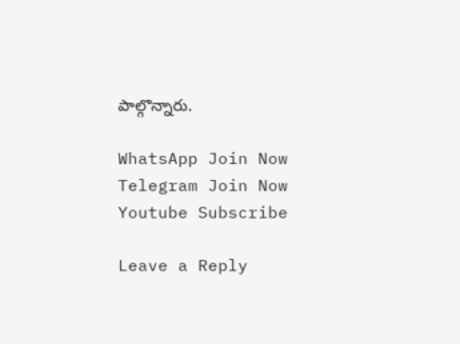పాల్గొన్నారు.

WhatsApp Join Now
Telegram Join Now
Youtube Subscribe

Leave a Reply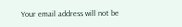Your email address will not be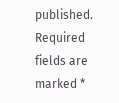published. Required fields are marked *